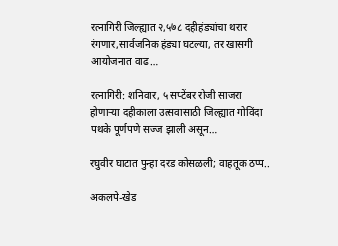रत्नागिरी जिल्ह्यात २,५७८ दहीहंड्यांचा थरार रंगणार,सार्वजनिक हंड्या घटल्या, तर खासगी आयोजनात वाढ…

रत्नागिरी: शनिवार, ५ सप्टेंबर रोजी साजरा होणाऱ्या दहीकाला उत्सवासाठी जिल्ह्यात गोविंदा पथके पूर्णपणे सज्ज झाली असून…

रघुवीर घाटात पुन्हा दरड कोसळली; वाहतूक ठप्प..

अकलपे-खेड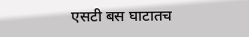एसटी बस घाटातच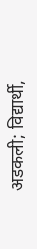अडकली; विद्यार्थी,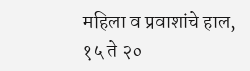महिला व प्रवाशांचे हाल, १५ ते २०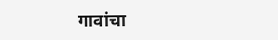गावांचा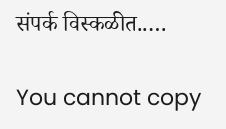संपर्क विस्कळीत..…

You cannot copy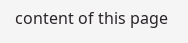content of this page